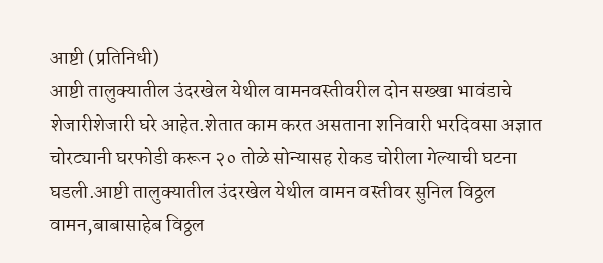आष्टी (प्रतिनिधी)
आष्टी तालुक्यातील उंदरखेल येथील वामनवस्तीवरील दोन सख्खा भावंडाचे शेजारीशेजारी घरे आहेत.शेतात काम करत असताना शनिवारी भरदिवसा अज्ञात चोरट्यानी घरफोडी करून २० तोळे सोन्यासह रोकड चोरीला गेल्याची घटना घडली.आष्टी तालुक्यातील उंदरखेल येथील वामन वस्तीवर सुनिल विठ्ठल वामन,बाबासाहेब विठ्ठल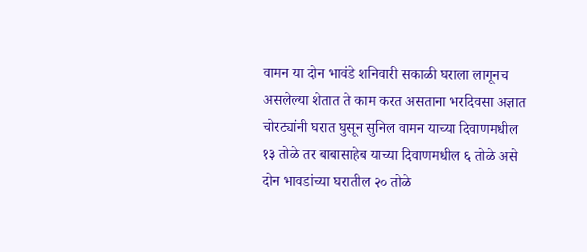वामन या दोन भावंडे शनिवारी सकाळी घराला लागूनच असलेल्या शेतात ते काम करत असताना भरदिवसा अज्ञात चोरट्यांनी घरात घुसून सुनिल वामन याच्या दिवाणमधील १३ तोळे तर बाबासाहेब याच्या दिवाणमधील ६ तोळे असे दोन भावडांच्या घरातील २० तोळे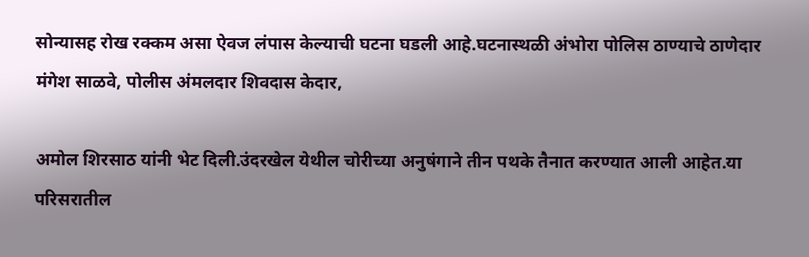सोन्यासह रोख रक्कम असा ऐवज लंपास केल्याची घटना घडली आहे.घटनास्थळी अंभोरा पोलिस ठाण्याचे ठाणेदार मंगेश साळवे, पोलीस अंमलदार शिवदास केदार,

अमोल शिरसाठ यांनी भेट दिली.उंदरखेल येथील चोरीच्या अनुषंगाने तीन पथके तैनात करण्यात आली आहेत.या परिसरातील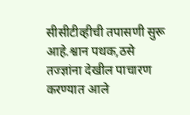सीसीटीव्हीची तपासणी सुरू आहे.श्वान पथक,ठसे तज्ज्ञांना देखील पाचारण करण्यात आले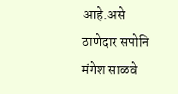आहे.असे ठाणेदार सपोनि मंगेश साळवे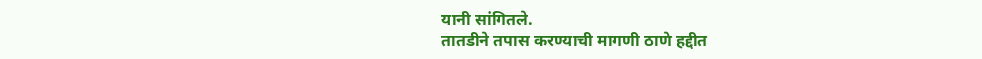यानी सांगितले.
तातडीने तपास करण्याची मागणी ठाणे हद्दीत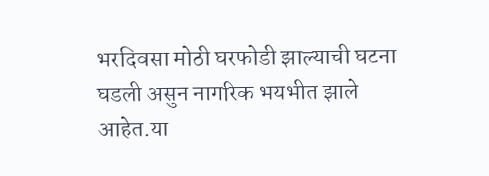भरदिवसा मोठी घरफोडी झाल्याची घटना घडली असुन नागरिक भयभीत झाले आहेत.या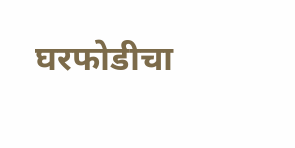घरफोडीचा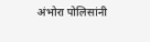अंभोरा पोलिसांनी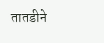तातडीने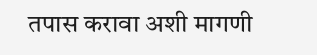तपास करावा अशी मागणी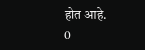होत आहे.
0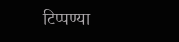टिप्पण्या